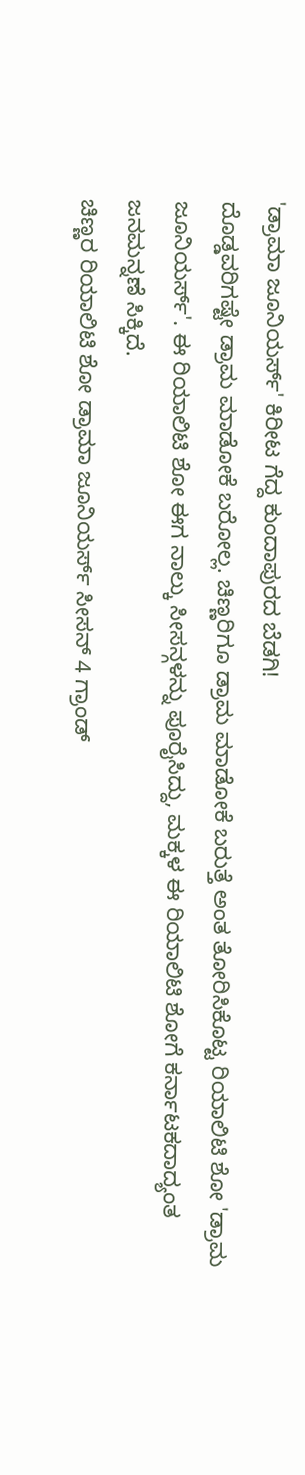'ಡ್ರಾಮಾ ಜೂನಿಯರ್ಸ್' ಕಿರೀಟ ಗೆದ್ದ ಕುಂದಾಪುರದ ಬೆಡಗಿ!
ದೊಡ್ಡವರಿಗಷ್ಟೇ ಡ್ರಾಮ ಮಾಡೋಕೆ ಬರೋಲ್ಲ. ಚಿಣ್ಣರಿಗೂ ಡ್ರಾಮ ಮಾಡೋಕೆ ಬರುತ್ತೆ ಅಂತ ತೋರಿಸಿಕೊಟ್ಟ ರಿಯಾಲಿಟಿ ಶೋ 'ಡ್ರಾಮ ಜೂನಿಯರ್ಸ್'. ಈ ರಿಯಾಲಿಟಿ ಶೋ ಈಗ ನಾಲ್ಕು ಸೀಸನ್ಗಳನ್ನು ಪೂರೈಸಿದ್ದು, ಮಕ್ಕಳ ಈ ರಿಯಾಲಿಟಿ ಶೋಗೆ ಕರ್ನಾಟಕದಾದ್ಯಂತ ಜನಮನ್ನಣೆ ಸಿಕ್ಕಿದೆ.
ಚಿಣ್ಣರ ರಿಯಾಲಿಟಿ ಶೋ ಡ್ರಾಮಾ ಜೂನಿಯರ್ಸ್ ಸೀಸನ್ 4 ಗ್ರಾಂಡ್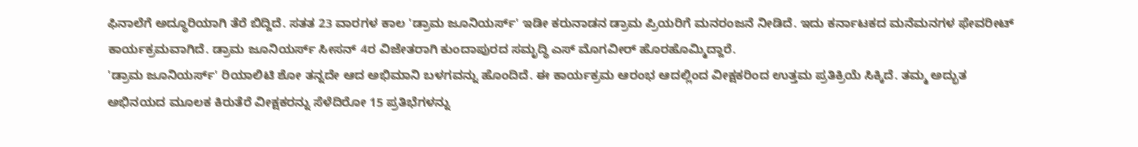ಫಿನಾಲೆಗೆ ಅದ್ಧೂರಿಯಾಗಿ ತೆರೆ ಬಿದ್ದಿದೆ. ಸತತ 23 ವಾರಗಳ ಕಾಲ 'ಡ್ರಾಮ ಜೂನಿಯರ್ಸ್' ಇಡೀ ಕರುನಾಡನ ಡ್ರಾಮ ಪ್ರಿಯರಿಗೆ ಮನರಂಜನೆ ನೀಡಿದೆ. ಇದು ಕರ್ನಾಟಕದ ಮನೆಮನಗಳ ಫೇವರೀಟ್ ಕಾರ್ಯಕ್ರಮವಾಗಿದೆ. ಡ್ರಾಮ ಜೂನಿಯರ್ಸ್ ಸೀಸನ್ 4ರ ವಿಜೇತರಾಗಿ ಕುಂದಾಪುರದ ಸಮೃದ್ಧಿ ಎಸ್ ಮೊಗವೀರ್ ಹೊರಹೊಮ್ಮಿದ್ದಾರೆ.
'ಡ್ರಾಮ ಜೂನಿಯರ್ಸ್' ರಿಯಾಲಿಟಿ ಶೋ ತನ್ನದೇ ಆದ ಅಭಿಮಾನಿ ಬಳಗವನ್ನು ಹೊಂದಿದೆ. ಈ ಕಾರ್ಯಕ್ರಮ ಆರಂಭ ಆದಲ್ಲಿಂದ ವೀಕ್ಷಕರಿಂದ ಉತ್ತಮ ಪ್ರತಿಕ್ರಿಯೆ ಸಿಕ್ಕಿದೆ. ತಮ್ಮ ಅದ್ಭುತ ಅಭಿನಯದ ಮೂಲಕ ಕಿರುತೆರೆ ವೀಕ್ಷಕರನ್ನು ಸೆಳೆದಿರೋ 15 ಪ್ರತಿಭೆಗಳನ್ನು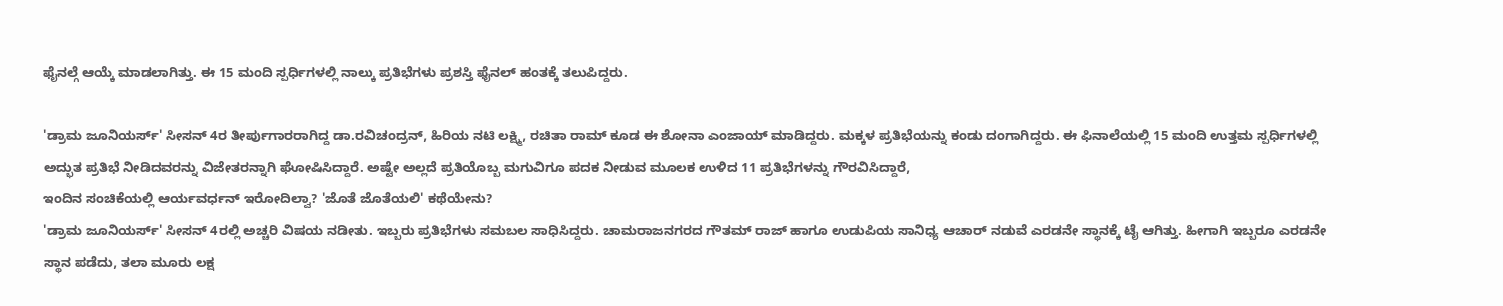ಫೈನಲ್ಗೆ ಆಯ್ಕೆ ಮಾಡಲಾಗಿತ್ತು. ಈ 15 ಮಂದಿ ಸ್ಪರ್ಧಿಗಳಲ್ಲಿ ನಾಲ್ಕು ಪ್ರತಿಭೆಗಳು ಪ್ರಶಸ್ತಿ ಫೈನಲ್ ಹಂತಕ್ಕೆ ತಲುಪಿದ್ದರು.

'ಡ್ರಾಮ ಜೂನಿಯರ್ಸ್' ಸೀಸನ್ 4ರ ತೀರ್ಪುಗಾರರಾಗಿದ್ದ ಡಾ.ರವಿಚಂದ್ರನ್, ಹಿರಿಯ ನಟಿ ಲಕ್ಷ್ಮಿ, ರಚಿತಾ ರಾಮ್ ಕೂಡ ಈ ಶೋನಾ ಎಂಜಾಯ್ ಮಾಡಿದ್ದರು. ಮಕ್ಕಳ ಪ್ರತಿಭೆಯನ್ನು ಕಂಡು ದಂಗಾಗಿದ್ದರು. ಈ ಫಿನಾಲೆಯಲ್ಲಿ 15 ಮಂದಿ ಉತ್ತಮ ಸ್ಪರ್ಧಿಗಳಲ್ಲಿ ಅದ್ಭುತ ಪ್ರತಿಭೆ ನೀಡಿದವರನ್ನು ವಿಜೇತರನ್ನಾಗಿ ಘೋಷಿಸಿದ್ದಾರೆ. ಅಷ್ಟೇ ಅಲ್ಲದೆ ಪ್ರತಿಯೊಬ್ಬ ಮಗುವಿಗೂ ಪದಕ ನೀಡುವ ಮೂಲಕ ಉಳಿದ 11 ಪ್ರತಿಭೆಗಳನ್ನು ಗೌರವಿಸಿದ್ದಾರೆ,
ಇಂದಿನ ಸಂಚಿಕೆಯಲ್ಲಿ ಆರ್ಯವರ್ಧನ್ ಇರೋದಿಲ್ವಾ? 'ಜೊತೆ ಜೊತೆಯಲಿ' ಕಥೆಯೇನು?
'ಡ್ರಾಮ ಜೂನಿಯರ್ಸ್' ಸೀಸನ್ 4ರಲ್ಲಿ ಅಚ್ಚರಿ ವಿಷಯ ನಡೀತು. ಇಬ್ಬರು ಪ್ರತಿಭೆಗಳು ಸಮಬಲ ಸಾಧಿಸಿದ್ದರು. ಚಾಮರಾಜನಗರದ ಗೌತಮ್ ರಾಜ್ ಹಾಗೂ ಉಡುಪಿಯ ಸಾನಿಧ್ಯ ಆಚಾರ್ ನಡುವೆ ಎರಡನೇ ಸ್ಥಾನಕ್ಕೆ ಟೈ ಆಗಿತ್ತು. ಹೀಗಾಗಿ ಇಬ್ಬರೂ ಎರಡನೇ ಸ್ಥಾನ ಪಡೆದು, ತಲಾ ಮೂರು ಲಕ್ಷ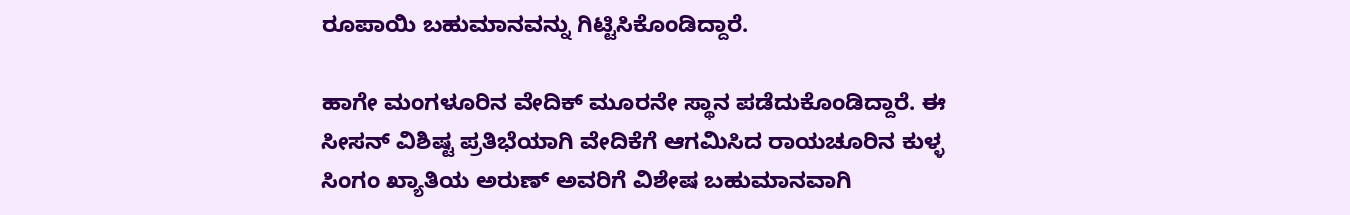ರೂಪಾಯಿ ಬಹುಮಾನವನ್ನು ಗಿಟ್ಟಿಸಿಕೊಂಡಿದ್ದಾರೆ.

ಹಾಗೇ ಮಂಗಳೂರಿನ ವೇದಿಕ್ ಮೂರನೇ ಸ್ಥಾನ ಪಡೆದುಕೊಂಡಿದ್ದಾರೆ. ಈ ಸೀಸನ್ ವಿಶಿಷ್ಟ ಪ್ರತಿಭೆಯಾಗಿ ವೇದಿಕೆಗೆ ಆಗಮಿಸಿದ ರಾಯಚೂರಿನ ಕುಳ್ಳ ಸಿಂಗಂ ಖ್ಯಾತಿಯ ಅರುಣ್ ಅವರಿಗೆ ವಿಶೇಷ ಬಹುಮಾನವಾಗಿ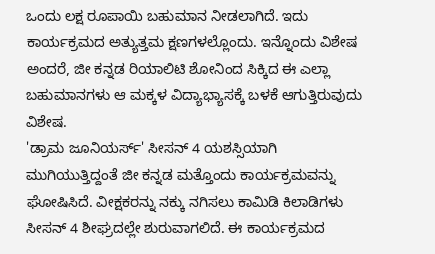ಒಂದು ಲಕ್ಷ ರೂಪಾಯಿ ಬಹುಮಾನ ನೀಡಲಾಗಿದೆ. ಇದು ಕಾರ್ಯಕ್ರಮದ ಅತ್ಯುತ್ತಮ ಕ್ಷಣಗಳಲ್ಲೊಂದು. ಇನ್ನೊಂದು ವಿಶೇಷ ಅಂದರೆ, ಜೀ ಕನ್ನಡ ರಿಯಾಲಿಟಿ ಶೋನಿಂದ ಸಿಕ್ಕಿದ ಈ ಎಲ್ಲಾ ಬಹುಮಾನಗಳು ಆ ಮಕ್ಕಳ ವಿದ್ಯಾಭ್ಯಾಸಕ್ಕೆ ಬಳಕೆ ಆಗುತ್ತಿರುವುದು ವಿಶೇಷ.
'ಡ್ರಾಮ ಜೂನಿಯರ್ಸ್' ಸೀಸನ್ 4 ಯಶಸ್ಸಿಯಾಗಿ ಮುಗಿಯುತ್ತಿದ್ದಂತೆ ಜೀ ಕನ್ನಡ ಮತ್ತೊಂದು ಕಾರ್ಯಕ್ರಮವನ್ನು ಘೋಷಿಸಿದೆ. ವೀಕ್ಷಕರನ್ನು ನಕ್ಕು ನಗಿಸಲು ಕಾಮಿಡಿ ಕಿಲಾಡಿಗಳು ಸೀಸನ್ 4 ಶೀಘ್ರದಲ್ಲೇ ಶುರುವಾಗಲಿದೆ. ಈ ಕಾರ್ಯಕ್ರಮದ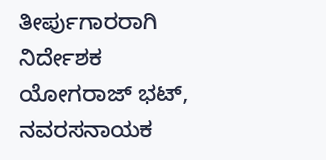ತೀರ್ಪುಗಾರರಾಗಿ ನಿರ್ದೇಶಕ ಯೋಗರಾಜ್ ಭಟ್, ನವರಸನಾಯಕ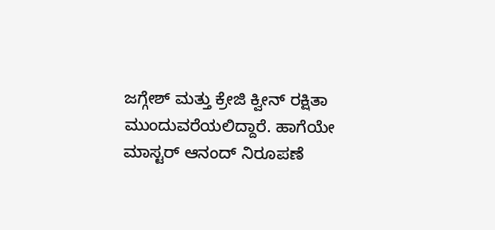ಜಗ್ಗೇಶ್ ಮತ್ತು ಕ್ರೇಜಿ ಕ್ವೀನ್ ರಕ್ಷಿತಾ ಮುಂದುವರೆಯಲಿದ್ದಾರೆ. ಹಾಗೆಯೇ ಮಾಸ್ಟರ್ ಆನಂದ್ ನಿರೂಪಣೆ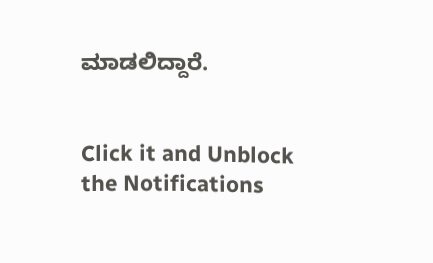ಮಾಡಲಿದ್ದಾರೆ.


Click it and Unblock the Notifications